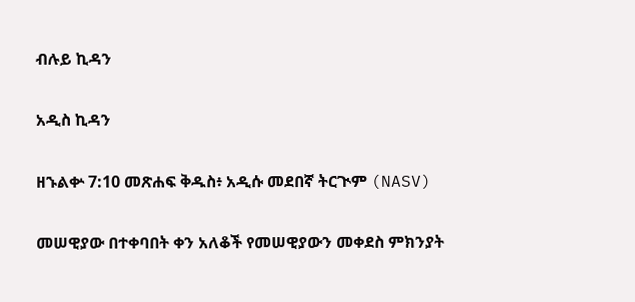ብሉይ ኪዳን

አዲስ ኪዳን

ዘኁልቍ 7:10 መጽሐፍ ቅዱስ፥ አዲሱ መደበኛ ትርጒም (NASV)

መሠዊያው በተቀባበት ቀን አለቆች የመሠዊያውን መቀደስ ምክንያት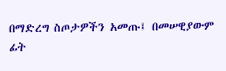በማድረግ ስጦታዎችን አመጡ፤ በመሠዊያውም ፊት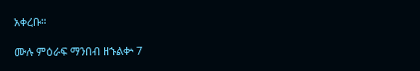አቀረቡ።

ሙሉ ምዕራፍ ማንበብ ዘኁልቍ 7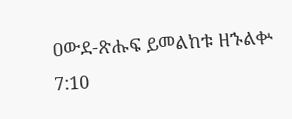ዐውደ-ጽሑፍ ይመልከቱ ዘኁልቍ 7:10